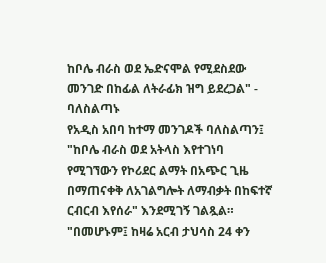ከቦሌ ብራስ ወደ ኤድናሞል የሚደስደው መንገድ በከፊል ለትራፊክ ዝግ ይደረጋል" - ባለስልጣኑ
የአዲስ አበባ ከተማ መንገዶች ባለስልጣን፤ "ከቦሌ ብራስ ወደ አትላስ እየተገነባ የሚገኘውን የኮሪደር ልማት በአጭር ጊዜ በማጠናቀቅ ለአገልግሎት ለማብቃት በከፍተኛ ርብርብ እየሰራ" እንደሚገኝ ገልጿል።
"በመሆኑም፤ ከዛሬ አርብ ታህሳስ 24 ቀን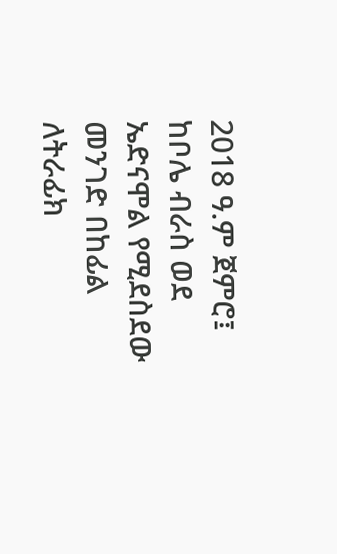2018 ዓ.ም ጀምሮ፤ ከቦሌ ብራስ ወደ ኤድናሞል የሚደስደው መንገድ በከፊል ለትራፊክ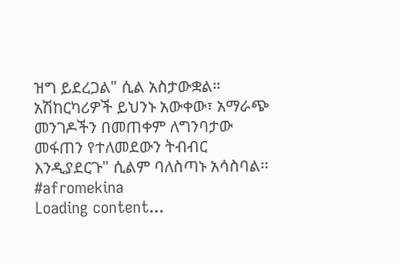ዝግ ይደረጋል" ሲል አስታውቋል።
አሽከርካሪዎች ይህንኑ አውቀው፣ አማራጭ መንገዶችን በመጠቀም ለግንባታው መፋጠን የተለመደውን ትብብር እንዲያደርጉ" ሲልም ባለስጣኑ አሳስባል፡፡
#afromekina
Loading content...